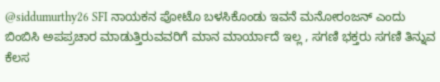@siddumurthy26 SFI ನಾಯಕನ ಪೋಟೊ ಬಳಸಿಕೊಂಡು ಇವನೆ ಮನೋರಂಜನ್ ಎಂದು ಬಿಂಬಿಸಿ ಅಪಪ್ರಚಾರ ಮಾಡುತ್ತಿರುವವರಿಗೆ ಮಾನ ಮಾರ್ಯಾದೆ ಇಲ್ಲ , ಸಗಣಿ ಭಕ್ತರು ಸಗಣಿ ತಿನ್ನುವ ಕೆಲಸ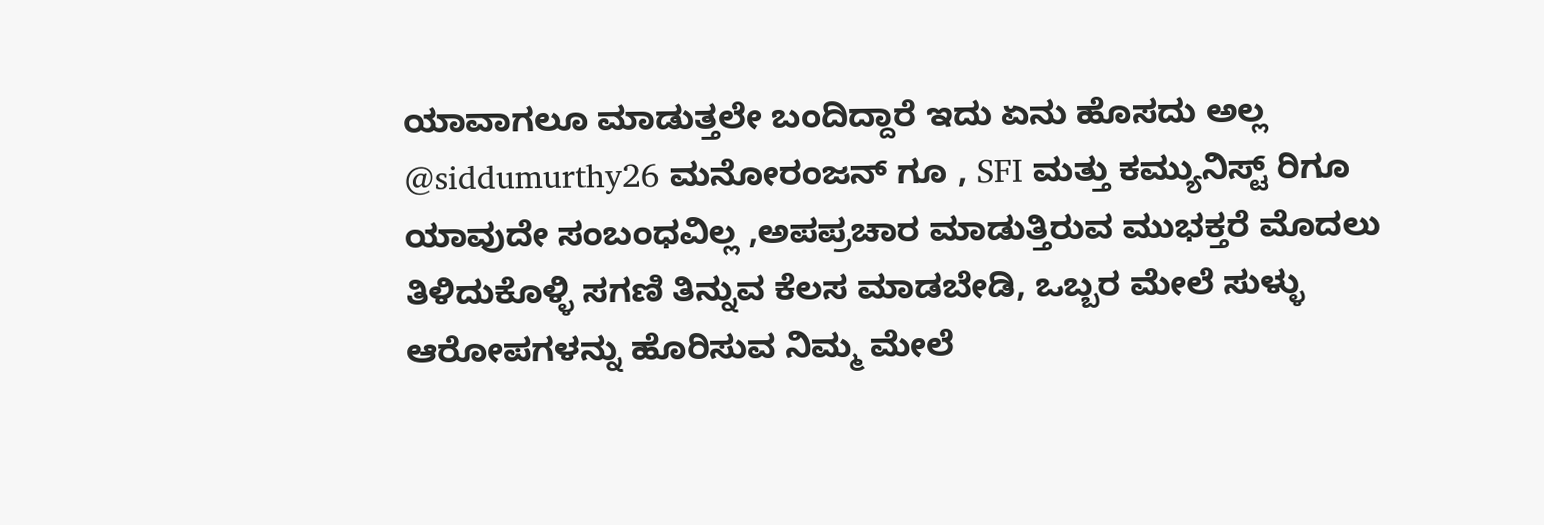ಯಾವಾಗಲೂ ಮಾಡುತ್ತಲೇ ಬಂದಿದ್ದಾರೆ ಇದು ಏನು ಹೊಸದು ಅಲ್ಲ
@siddumurthy26 ಮನೋರಂಜನ್ ಗೂ , SFI ಮತ್ತು ಕಮ್ಯುನಿಸ್ಟ್ ರಿಗೂ ಯಾವುದೇ ಸಂಬಂಧವಿಲ್ಲ ,ಅಪಪ್ರಚಾರ ಮಾಡುತ್ತಿರುವ ಮುಭಕ್ತರೆ ಮೊದಲು ತಿಳಿದುಕೊಳ್ಳಿ ಸಗಣಿ ತಿನ್ನುವ ಕೆಲಸ ಮಾಡಬೇಡಿ, ಒಬ್ಬರ ಮೇಲೆ ಸುಳ್ಳು ಆರೋಪಗಳನ್ನು ಹೊರಿಸುವ ನಿಮ್ಮ ಮೇಲೆ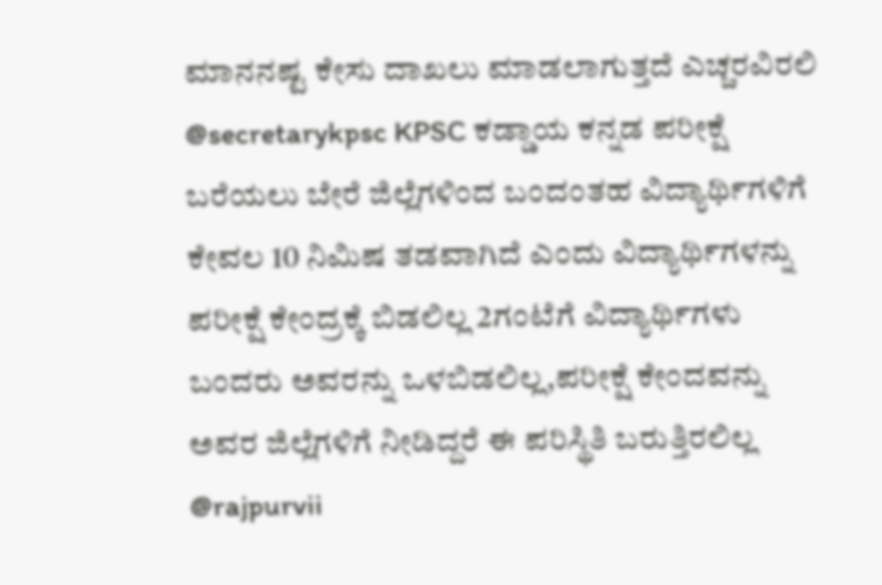ಮಾನನಷ್ಟ ಕೇಸು ದಾಖಲು ಮಾಡಲಾಗುತ್ತದೆ ಎಚ್ಚರವಿರಲಿ
@secretarykpsc KPSC ಕಡ್ಡಾಯ ಕನ್ನಡ ಪರೀಕ್ಷೆ ಬರೆಯಲು ಬೇರೆ ಜಿಲ್ಲೆಗಳಿಂದ ಬಂದಂತಹ ವಿದ್ಯಾರ್ಥಿಗಳಿಗೆ ಕೇವಲ 10 ನಿಮಿಷ ತಡವಾಗಿದೆ ಎಂದು ವಿದ್ಯಾರ್ಥಿಗಳನ್ನು ಪರೀಕ್ಷೆ ಕೇಂದ್ರಕ್ಕೆ ಬಿಡಲಿಲ್ಲ 2ಗಂಟೆಗೆ ವಿದ್ಯಾರ್ಥಿಗಳು ಬಂದರು ಅವರನ್ನು ಒಳಬಿಡಲಿಲ್ಲ,ಪರೀಕ್ಷೆ ಕೇಂದವನ್ನು ಅವರ ಜಿಲ್ಲೆಗಳಿಗೆ ನೀಡಿದ್ದರೆ ಈ ಪರಿಸ್ಥಿತಿ ಬರುತ್ತಿರಲಿಲ್ಲ
@rajpurvii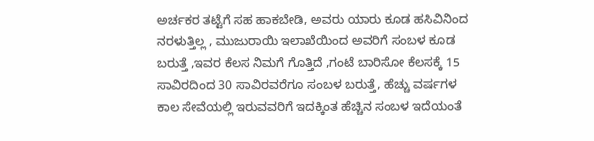ಅರ್ಚಕರ ತಟ್ಟೆಗೆ ಸಹ ಹಾಕಬೇಡಿ, ಅವರು ಯಾರು ಕೂಡ ಹಸಿವಿನಿಂದ ನರಳುತ್ತಿಲ್ಲ , ಮುಜುರಾಯಿ ಇಲಾಖೆಯಿಂದ ಅವರಿಗೆ ಸಂಬಳ ಕೂಡ ಬರುತ್ತೆ ,ಇವರ ಕೆಲಸ ನಿಮಗೆ ಗೊತ್ತಿದೆ ,ಗಂಟೆ ಬಾರಿಸೋ ಕೆಲಸಕ್ಕೆ 15 ಸಾವಿರದಿಂದ 30 ಸಾವಿರವರೆಗೂ ಸಂಬಳ ಬರುತ್ತೆ, ಹೆಚ್ಚು ವರ್ಷಗಳ ಕಾಲ ಸೇವೆಯಲ್ಲಿ ಇರುವವರಿಗೆ ಇದಕ್ಕಿಂತ ಹೆಚ್ಚಿನ ಸಂಬಳ ಇದೆಯಂತೆ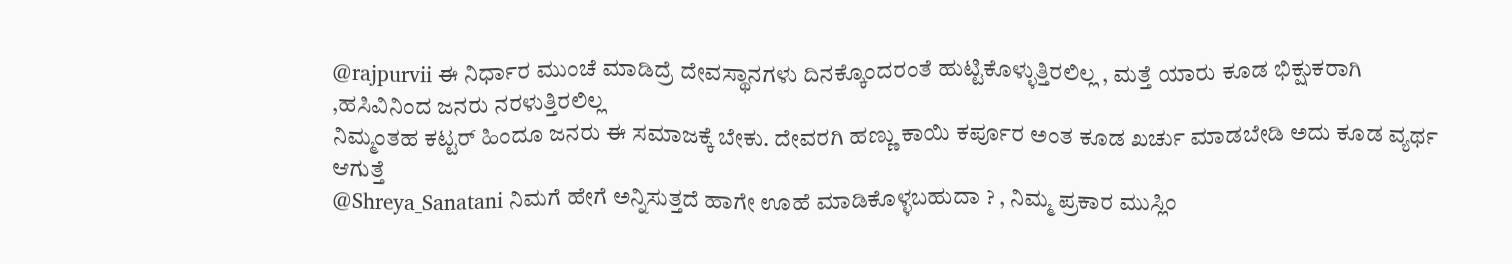@rajpurvii ಈ ನಿರ್ಧಾರ ಮುಂಚೆ ಮಾಡಿದ್ರೆ ದೇವಸ್ಥಾನಗಳು ದಿನಕ್ಕೊಂದರಂತೆ ಹುಟ್ಟಿಕೊಳ್ಳುತ್ತಿರಲಿಲ್ಲ , ಮತ್ತೆ ಯಾರು ಕೂಡ ಭಿಕ್ಷುಕರಾಗಿ ,ಹಸಿವಿನಿಂದ ಜನರು ನರಳುತ್ತಿರಲಿಲ್ಲ
ನಿಮ್ಮಂತಹ ಕಟ್ಟರ್ ಹಿಂದೂ ಜನರು ಈ ಸಮಾಜಕ್ಕೆ ಬೇಕು. ದೇವರಗಿ ಹಣ್ಣು ಕಾಯಿ ಕರ್ಪೂರ ಅಂತ ಕೂಡ ಖರ್ಚು ಮಾಡಬೇಡಿ ಅದು ಕೂಡ ವ್ಯರ್ಥ ಆಗುತ್ತೆ
@Shreya_Sanatani ನಿಮಗೆ ಹೇಗೆ ಅನ್ನಿಸುತ್ತದೆ ಹಾಗೇ ಊಹೆ ಮಾಡಿಕೊಳ್ಳಬಹುದಾ ? , ನಿಮ್ಮ ಪ್ರಕಾರ ಮುಸ್ಲಿಂ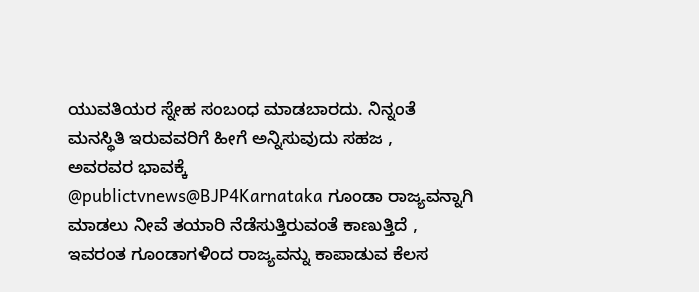ಯುವತಿಯರ ಸ್ನೇಹ ಸಂಬಂಧ ಮಾಡಬಾರದು. ನಿನ್ನಂತೆ ಮನಸ್ಥಿತಿ ಇರುವವರಿಗೆ ಹೀಗೆ ಅನ್ನಿಸುವುದು ಸಹಜ ,
ಅವರವರ ಭಾವಕ್ಕೆ
@publictvnews@BJP4Karnataka ಗೂಂಡಾ ರಾಜ್ಯವನ್ನಾಗಿ ಮಾಡಲು ನೀವೆ ತಯಾರಿ ನೆಡೆಸುತ್ತಿರುವಂತೆ ಕಾಣುತ್ತಿದೆ , ಇವರಂತ ಗೂಂಡಾಗಳಿಂದ ರಾಜ್ಯವನ್ನು ಕಾಪಾಡುವ ಕೆಲಸ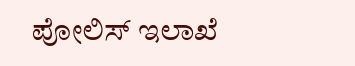ಪೋಲಿಸ್ ಇಲಾಖೆ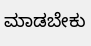ಮಾಡಬೇಕು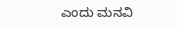ಎಂದು ಮನವಿ